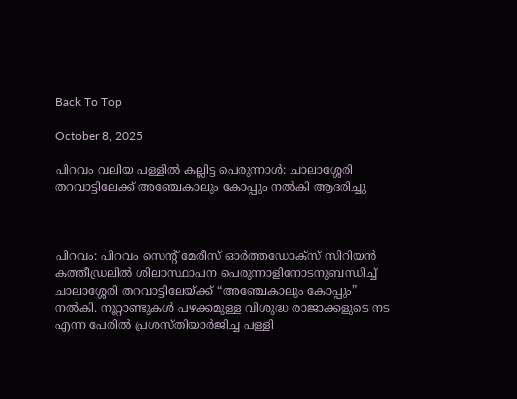Back To Top

October 8, 2025

പിറവം വലിയ പള്ളിൽ കല്ലിട്ട പെരുന്നാൾ: ചാലാശ്ശേരി തറവാട്ടിലേക്ക് അഞ്ചേകാലും കോപ്പും നൽകി ആദരിച്ചു



പിറവം: പിറവം സെന്റ് മേരീസ് ഓർത്തഡോക്സ് സിറിയൻ കത്തീഡ്രലില്‍ ശിലാസ്ഥാപന പെരുന്നാളിനോടനുബന്ധിച്ച് ചാലാശ്ശേരി തറവാട്ടിലേയ്ക്ക് “അഞ്ചേകാലും കോപ്പും” നല്‍കി. നൂറ്റാണ്ടുകള്‍ പഴക്കമുള്ള വിശുദ്ധ രാജാക്കളുടെ നട എന്ന പേരില്‍ പ്രശസ്തിയാര്‍ജിച്ച പള്ളി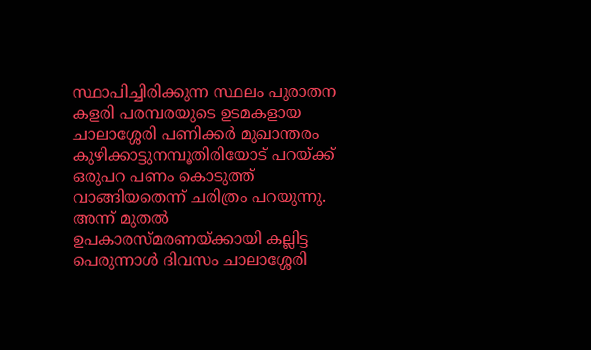സ്ഥാപിച്ചിരിക്കുന്ന സ്ഥലം പുരാതന കളരി പരമ്പരയുടെ ഉടമകളായ ചാലാശ്ശേരി പണിക്കര്‍ മുഖാന്തരം കുഴിക്കാട്ടുനമ്പൂതിരിയോട് പറയ്ക്ക് ഒരുപറ പണം കൊടുത്ത് വാങ്ങിയതെന്ന് ചരിത്രം പറയുന്നു. അന്ന് മുതൽ ഉപകാരസ്മരണയ്ക്കായി കല്ലിട്ട പെരുന്നാള്‍ ദിവസം ചാലാശ്ശേരി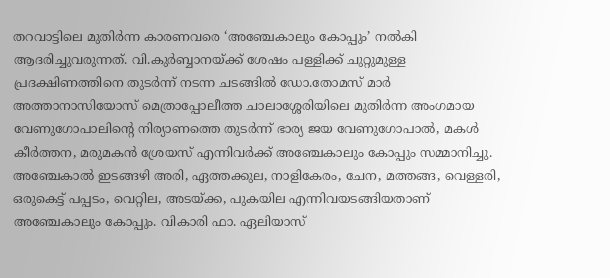തറവാട്ടിലെ മുതിര്‍ന്ന കാരണവരെ ‘അഞ്ചേകാലും കോപ്പും’ നല്‍കി ആദരിച്ചുവരുന്നത്. വി.കുര്‍ബ്ബാനയ്ക്ക് ശേഷം പള്ളിക്ക് ചുറ്റുമുള്ള പ്രദക്ഷിണത്തിനെ തുടർന്ന് നടന്ന ചടങ്ങില്‍ ഡോ.തോമസ് മാർ അത്താനാസിയോസ് മെത്രാപ്പോലീത്ത ചാലാശ്ശേരിയിലെ മുതിർന്ന അംഗമായ വേണുഗോപാലിന്റെ നിര്യാണത്തെ തുടർന്ന് ഭാര്യ ജയ വേണുഗോപാൽ, മകൾ കീർത്തന, മരുമകൻ ശ്രേയസ് എന്നിവർക്ക് അഞ്ചേകാലും കോപ്പും സമ്മാനിച്ചു. അഞ്ചേകാല്‍ ഇടങ്ങഴി അരി, ഏത്തക്കുല, നാളികേരം, ചേന, മത്തങ്ങ, വെള്ളരി, ഒരുകെട്ട് പപ്പടം, വെറ്റില, അടയ്ക്ക, പുകയില എന്നിവയടങ്ങിയതാണ് അഞ്ചേകാലും കോപ്പും. വികാരി ഫാ. ഏലിയാസ്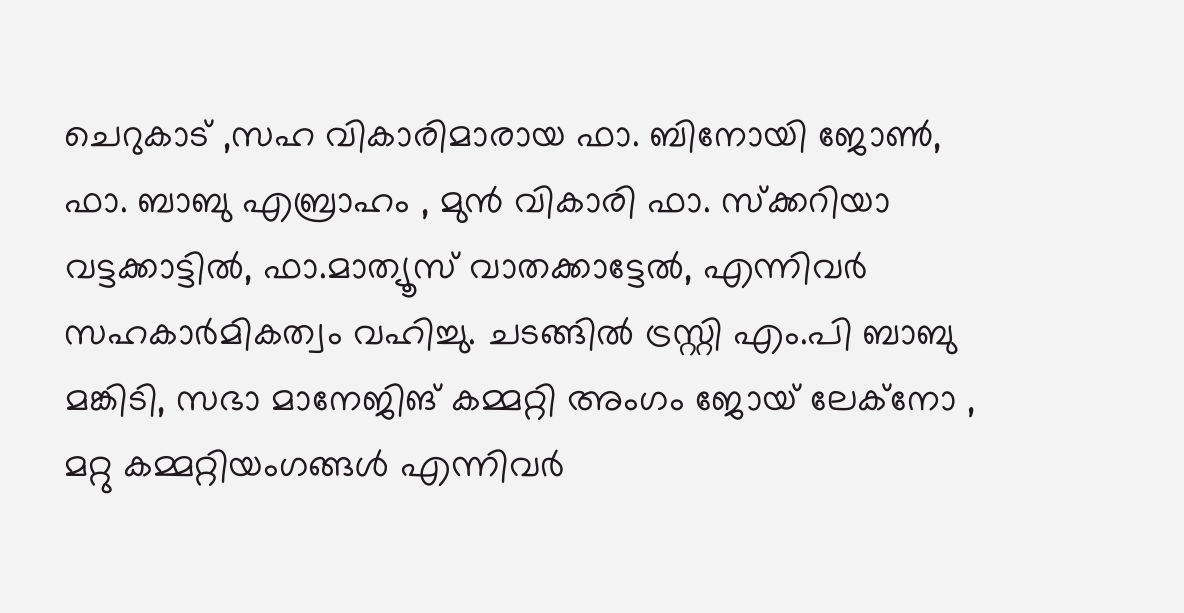ചെറുകാട്‌ ,സഹ വികാരിമാരായ ഫാ. ബിനോയി ജോൺ, ഫാ. ബാബു എബ്രാഹം , മുൻ വികാരി ഫാ. സ്‌ക്കറിയാ വട്ടക്കാട്ടിൽ, ഫാ.മാത്യൂസ് വാതക്കാട്ടേൽ, എന്നിവർ സഹകാർമികത്വം വഹിച്ചു. ചടങ്ങിൽ ട്രസ്റ്റി എം.പി ബാബു മങ്കിടി, സഭാ മാനേജിങ് കമ്മറ്റി അംഗം ജോയ്‌ ലേക്‌നോ , മറ്റു കമ്മറ്റിയംഗങ്ങൾ എന്നിവർ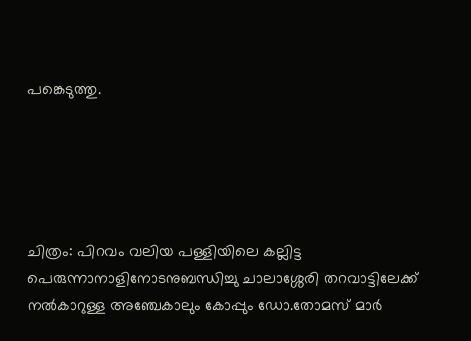പങ്കെടുത്തു.





ചിത്രം: പിറവം വലിയ പള്ളിയിലെ കല്ലിട്ട പെരുന്നാനാളിനോടനുബന്ധിച്ചു ചാലാശ്ശേരി തറവാട്ടിലേക്ക് നൽകാറുള്ള അഞ്ചേകാലും കോപ്പും ഡോ.തോമസ് മാർ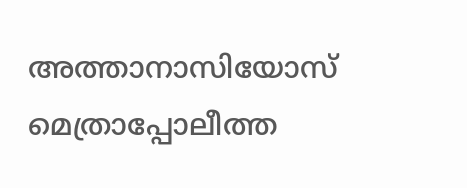അത്താനാസിയോസ് മെത്രാപ്പോലീത്ത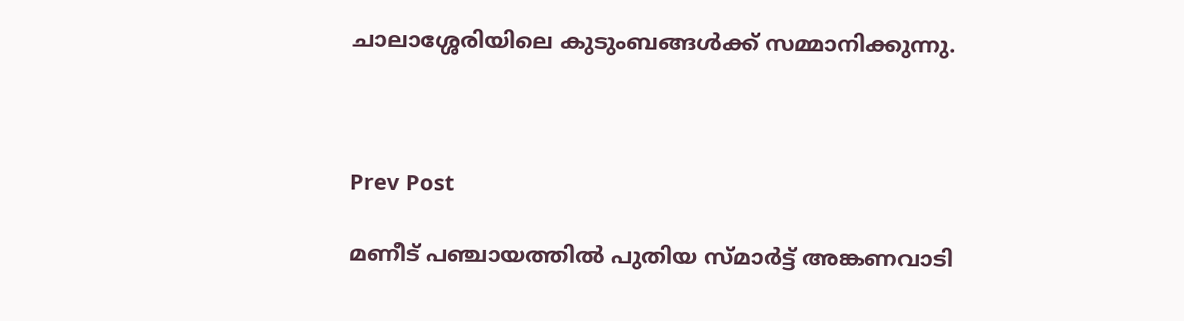ചാലാശ്ശേരിയിലെ കുടുംബങ്ങൾക്ക് സമ്മാനിക്കുന്നു.



Prev Post

മണീട് പഞ്ചായത്തിൽ പുതിയ സ്മാർട്ട് അങ്കണവാടി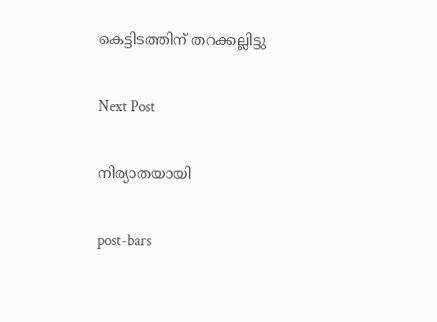കെട്ടിടത്തിന് തറക്കല്ലിട്ടു

Next Post

നിര്യാതയായി

post-bars